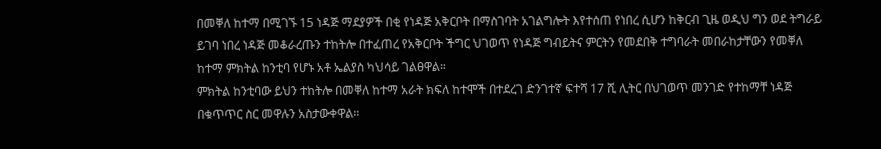በመቐለ ከተማ በሚገኙ 15 ነዳጅ ማደያዎች በቂ የነዳጅ አቅርቦት በማስገባት አገልግሎት እየተሰጠ የነበረ ሲሆን ከቅርብ ጊዜ ወዲህ ግን ወደ ትግራይ ይገባ ነበረ ነዳጅ መቆራረጡን ተከትሎ በተፈጠረ የአቅርቦት ችግር ህገወጥ የነዳጅ ግብይትና ምርትን የመደበቅ ተግባራት መበራከታቸውን የመቐለ ከተማ ምክትል ከንቲባ የሆኑ አቶ ኤልያስ ካህሳይ ገልፀዋል።
ምክትል ከንቲባው ይህን ተከትሎ በመቐለ ከተማ አራት ክፍለ ከተሞች በተደረገ ድንገተኛ ፍተሻ 17 ሺ ሊትር በህገወጥ መንገድ የተከማቸ ነዳጅ በቁጥጥር ስር መዋሉን አስታውቀዋል።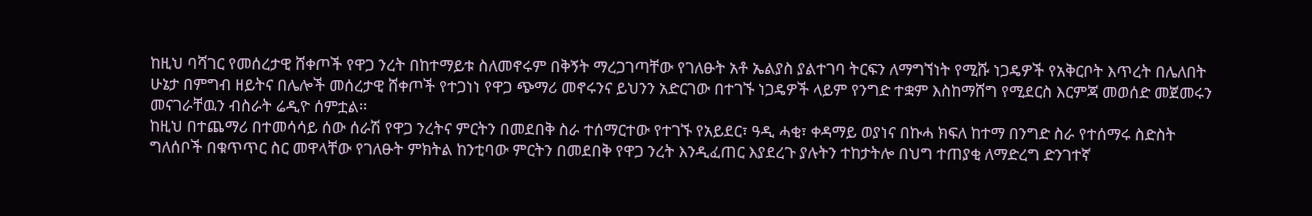ከዚህ ባሻገር የመሰረታዊ ሸቀጦች የዋጋ ንረት በከተማይቱ ስለመኖሩም በቅኝት ማረጋገጣቸው የገለፁት አቶ ኤልያስ ያልተገባ ትርፍን ለማግኘነት የሚሹ ነጋዴዎች የአቅርቦት እጥረት በሌለበት ሁኔታ በምግብ ዘይትና በሌሎች መሰረታዊ ሸቀጦች የተጋነነ የዋጋ ጭማሪ መኖሩንና ይህንን አድርገው በተገኙ ነጋዴዎች ላይም የንግድ ተቋም እስከማሸግ የሚደርስ እርምጃ መወሰድ መጀመሩን መናገራቸዉን ብስራት ሬዲዮ ሰምቷል፡፡
ከዚህ በተጨማሪ በተመሳሳይ ሰው ሰራሽ የዋጋ ንረትና ምርትን በመደበቅ ስራ ተሰማርተው የተገኙ የአይደር፣ ዓዲ ሓቂ፣ ቀዳማይ ወያነና በኩሓ ክፍለ ከተማ በንግድ ስራ የተሰማሩ ስድስት ግለሰቦች በቁጥጥር ስር መዋላቸው የገለፁት ምክትል ከንቲባው ምርትን በመደበቅ የዋጋ ንረት እንዲፈጠር እያደረጉ ያሉትን ተከታትሎ በህግ ተጠያቂ ለማድረግ ድንገተኛ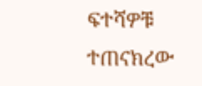ፍተሻዎቹ ተጠናክረው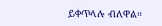ይቀጥላሉ ብለዋል።